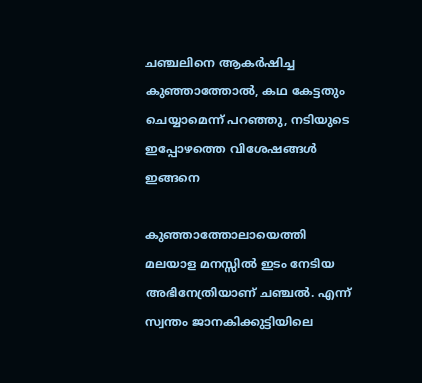ചഞ്ചലിനെ ആകര്‍ഷിച്ച കുഞ്ഞാത്തോല്‍, കഥ കേട്ടതും ചെയ്യാമെന്ന് പറഞ്ഞു, നടിയുടെ ഇപ്പോഴത്തെ വിശേഷങ്ങള്‍ ഇങ്ങനെ

കുഞ്ഞാത്തോലായെത്തി മലയാള മനസ്സില്‍ ഇടം നേടിയ അഭിനേത്രിയാണ് ചഞ്ചല്‍. എന്ന് സ്വന്തം ജാനകിക്കുട്ടിയിലെ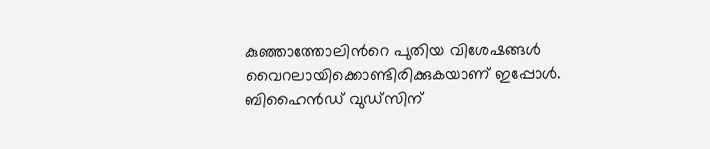കുഞ്ഞാത്തോലിന്‍റെ പുതിയ വിശേഷങ്ങള്‍ വൈറലായിക്കൊണ്ടിരിക്കുകയാണ് ഇപ്പോള്‍. ബിഹൈന്‍ഡ് വുഡ്സിന്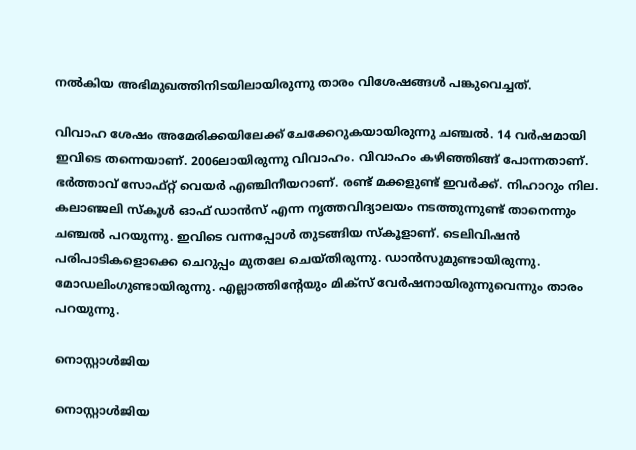നല്‍കിയ അഭിമുഖത്തിനിടയിലായിരുന്നു താരം വിശേഷങ്ങള്‍ പങ്കുവെച്ചത്.

വിവാഹ ശേഷം അമേരിക്കയിലേക്ക് ചേക്കേറുകയായിരുന്നു ചഞ്ചല്‍. 14 വര്‍ഷമായി ഇവിടെ തന്നെയാണ്. 2006ലായിരുന്നു വിവാഹം. വിവാഹം കഴിഞ്ഞിങ്ങ് പോന്നതാണ്. ഭര്‍ത്താവ് സോഫ്റ്റ് വെയര്‍ എഞ്ചിനീയറാണ്. രണ്ട് മക്കളുണ്ട് ഇവര്‍ക്ക്. നിഹാറും നില. കലാഞ്ജലി സ്‌കൂള്‍ ഓഫ് ഡാന്‍സ് എന്ന നൃത്തവിദ്യാലയം നടത്തുന്നുണ്ട് താനെന്നും ചഞ്ചല്‍ പറയുന്നു. ഇവിടെ വന്നപ്പോള്‍ തുടങ്ങിയ സ്‌കൂളാണ്. ടെലിവിഷന്‍ പരിപാടികളൊക്കെ ചെറുപ്പം മുതലേ ചെയ്തിരുന്നു. ഡാന്‍സുമുണ്ടായിരുന്നു. മോഡലിംഗുണ്ടായിരുന്നു. എല്ലാത്തിന്റേയും മിക്‌സ് വേര്‍ഷനായിരുന്നുവെന്നും താരം പറയുന്നു.

നൊസ്റ്റാള്‍ജിയ

നൊസ്റ്റാള്‍ജിയ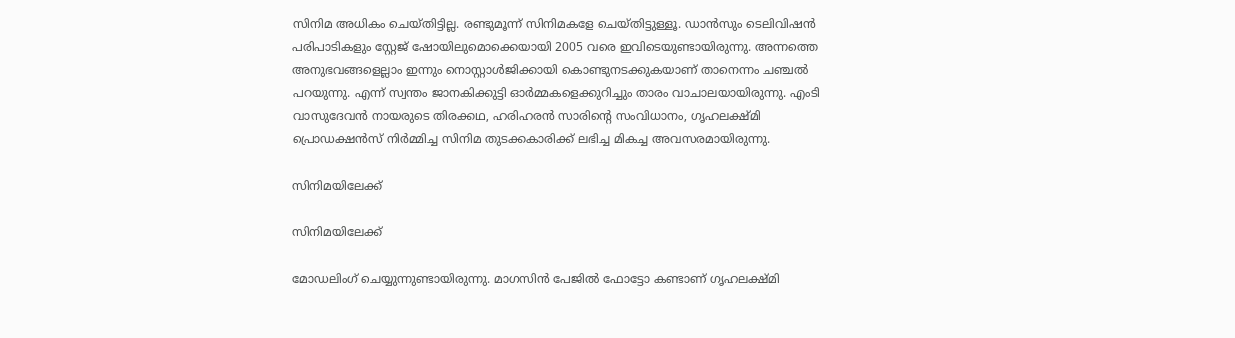സിനിമ അധികം ചെയ്തിട്ടില്ല. രണ്ടുമൂന്ന് സിനിമകളേ ചെയ്തിട്ടുള്ളൂ. ഡാന്‍സും ടെലിവിഷന്‍ പരിപാടികളും സ്റ്റേജ് ഷോയിലുമൊക്കെയായി 2005 വരെ ഇവിടെയുണ്ടായിരുന്നു. അന്നത്തെ അനുഭവങ്ങളെല്ലാം ഇന്നും നൊസ്റ്റാള്‍ജിക്കായി കൊണ്ടുനടക്കുകയാണ് താനെന്നം ചഞ്ചല്‍ പറയുന്നു. എന്ന് സ്വന്തം ജാനകിക്കുട്ടി ഓര്‍മ്മകളെക്കുറിച്ചും താരം വാചാലയായിരുന്നു. എംടി വാസുദേവന്‍ നായരുടെ തിരക്കഥ, ഹരിഹരന്‍ സാരിന്റെ സംവിധാനം, ഗൃഹലക്ഷ്മി പ്രൊഡക്ഷന്‍സ് നിര്‍മ്മിച്ച സിനിമ തുടക്കകാരിക്ക് ലഭിച്ച മികച്ച അവസരമായിരുന്നു.

സിനിമയിലേക്ക്

സിനിമയിലേക്ക്

മോഡലിംഗ് ചെയ്യുന്നുണ്ടായിരുന്നു. മാഗസിന്‍ പേജില്‍ ഫോട്ടോ കണ്ടാണ് ഗൃഹലക്ഷ്മി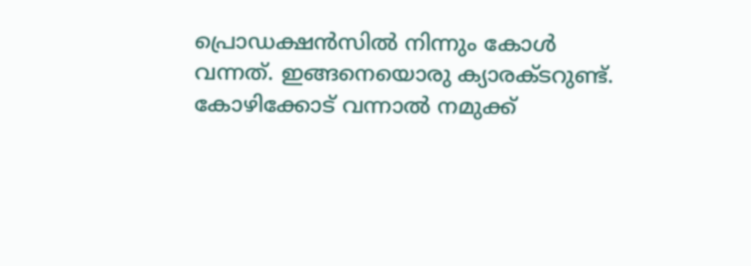പ്രൊഡക്ഷന്‍സില്‍ നിന്നും കോള്‍ വന്നത്. ഇങ്ങനെയൊരു ക്യാരക്ടറുണ്ട്. കോഴിക്കോട് വന്നാല്‍ നമുക്ക്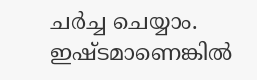ചര്‍ച്ച ചെയ്യാം. ഇഷ്ടമാണെങ്കില്‍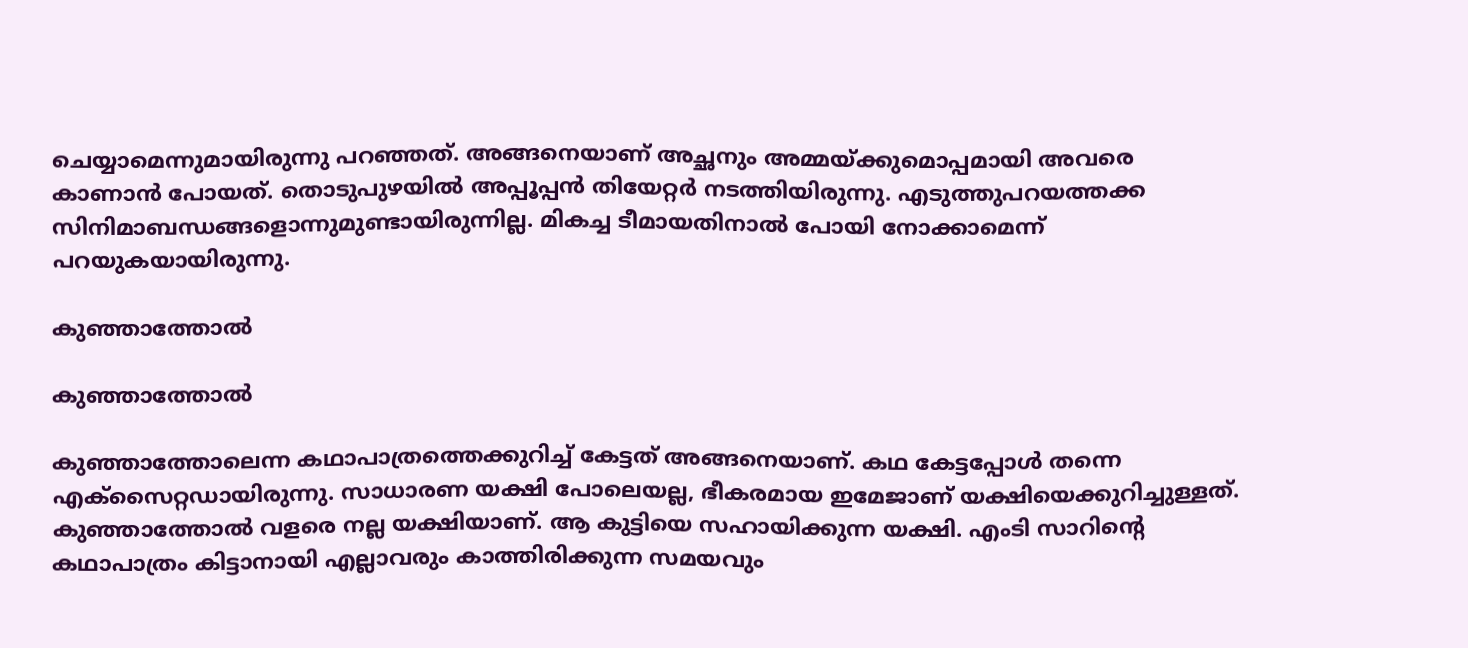ചെയ്യാമെന്നുമായിരുന്നു പറഞ്ഞത്. അങ്ങനെയാണ് അച്ഛനും അമ്മയ്ക്കുമൊപ്പമായി അവരെ കാണാന്‍ പോയത്. തൊടുപുഴയില്‍ അപ്പൂപ്പന്‍ തിയേറ്റര്‍ നടത്തിയിരുന്നു. എടുത്തുപറയത്തക്ക സിനിമാബന്ധങ്ങളൊന്നുമുണ്ടായിരുന്നില്ല. മികച്ച ടീമായതിനാല്‍ പോയി നോക്കാമെന്ന് പറയുകയായിരുന്നു.

കുഞ്ഞാത്തോല്‍

കുഞ്ഞാത്തോല്‍

കുഞ്ഞാത്തോലെന്ന കഥാപാത്രത്തെക്കുറിച്ച് കേട്ടത് അങ്ങനെയാണ്. കഥ കേട്ടപ്പോള്‍ തന്നെ എക്‌സൈറ്റഡായിരുന്നു. സാധാരണ യക്ഷി പോലെയല്ല, ഭീകരമായ ഇമേജാണ് യക്ഷിയെക്കുറിച്ചുള്ളത്. കുഞ്ഞാത്തോല്‍ വളരെ നല്ല യക്ഷിയാണ്. ആ കുട്ടിയെ സഹായിക്കുന്ന യക്ഷി. എംടി സാറിന്റെ കഥാപാത്രം കിട്ടാനായി എല്ലാവരും കാത്തിരിക്കുന്ന സമയവും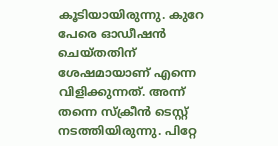കൂടിയായിരുന്നു. കുറേ പേരെ ഓഡീഷന്‍ ചെയ്തതിന് ശേഷമായാണ് എന്നെ വിളിക്കുന്നത്. അന്ന് തന്നെ സ്‌ക്രീന്‍ ടെസ്റ്റ് നടത്തിയിരുന്നു. പിറ്റേ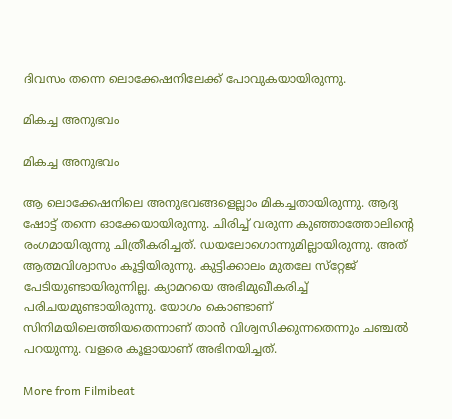ദിവസം തന്നെ ലൊക്കേഷനിലേക്ക് പോവുകയായിരുന്നു.

മികച്ച അനുഭവം

മികച്ച അനുഭവം

ആ ലൊക്കേഷനിലെ അനുഭവങ്ങളെല്ലാം മികച്ചതായിരുന്നു. ആദ്യ ഷോട്ട് തന്നെ ഓക്കേയായിരുന്നു. ചിരിച്ച് വരുന്ന കുഞ്ഞാത്തോലിന്റെ രംഗമായിരുന്നു ചിത്രീകരിച്ചത്. ഡയലോഗൊന്നുമില്ലായിരുന്നു. അത് ആത്മവിശ്വാസം കൂട്ടിയിരുന്നു. കുട്ടിക്കാലം മുതലേ സ്‌റ്റേജ് പേടിയുണ്ടായിരുന്നില്ല. ക്യാമറയെ അഭിമുഖീകരിച്ച് പരിചയമുണ്ടായിരുന്നു. യോഗം കൊണ്ടാണ് സിനിമയിലെത്തിയതെന്നാണ് താന്‍ വിശ്വസിക്കുന്നതെന്നും ചഞ്ചല്‍ പറയുന്നു. വളരെ കൂളായാണ് അഭിനയിച്ചത്.

More from Filmibeat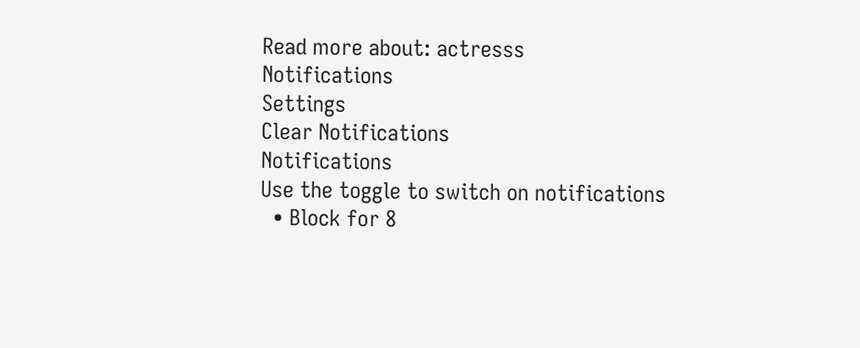Read more about: actresss
Notifications
Settings
Clear Notifications
Notifications
Use the toggle to switch on notifications
  • Block for 8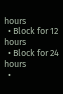hours
  • Block for 12 hours
  • Block for 24 hours
  •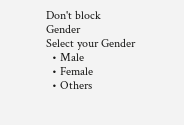Don't block
Gender
Select your Gender
  • Male
  • Female
  • Others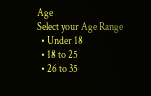Age
Select your Age Range
  • Under 18
  • 18 to 25
  • 26 to 35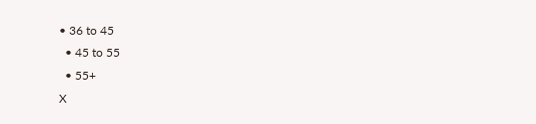• 36 to 45
  • 45 to 55
  • 55+
X